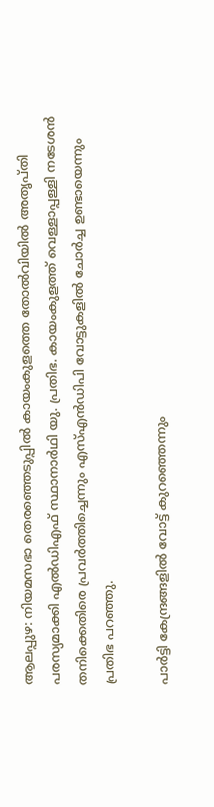ആലപ്പുഴ: നിയമസഭാ തെരഞ്ഞെടുപ്പിൽ‌ കായംകുളത്തെ തോൽവിയിൽ അതൃപ്‌തി പരസ്യമാക്കി എല്‍ഡിഎഫ് സ്ഥാനാർഥി യു. പ്രതിഭ. കായംകുളത്ത് വെള്ളാപ്പള്ളി നടേശൻ തനിക്കെതിരെ പ്രവർത്തിച്ചെന്നും എസ്എന്‍ഡിപി വോട്ടുകളിൽ ചോർച്ച ഉണ്ടായെന്നും പ്രതിഭ പറഞ്ഞു.

പാർട്ടി കേന്ദ്രങ്ങളിൽ വോട്ട് കുറഞ്ഞെന്നും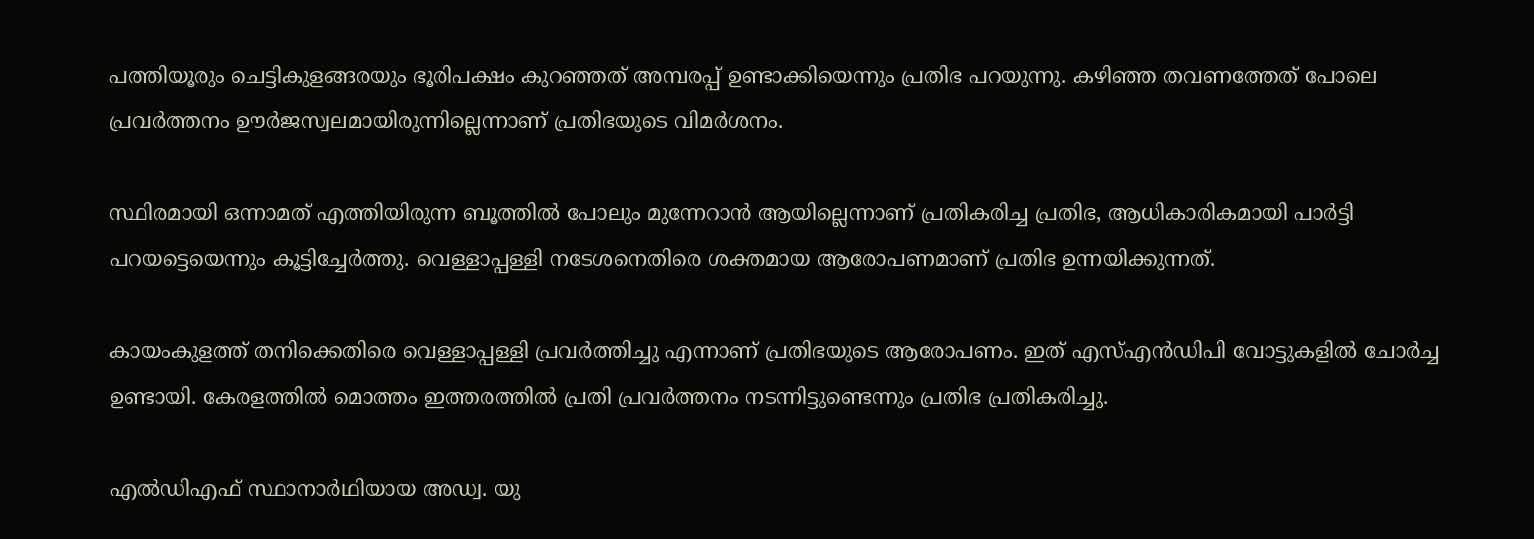പത്തിയൂരും ചെട്ടികുളങ്ങരയും ഭൂരിപക്ഷം കുറഞ്ഞത് അമ്പരപ്പ് ഉണ്ടാക്കിയെന്നും പ്രതിഭ പറയുന്നു. കഴിഞ്ഞ തവണത്തേത് പോലെ പ്രവർത്തനം ഊർജസ്വലമായിരുന്നില്ലെന്നാണ് പ്രതിഭയുടെ വിമര്‍ശനം.

സ്ഥിരമായി ഒന്നാമത് എത്തിയിരുന്ന ബൂത്തിൽ പോലും മുന്നേറാൻ ആയില്ലെന്നാണ് പ്രതികരിച്ച പ്രതിഭ, ആധികാരികമായി പാർട്ടി പറയട്ടെയെന്നും കൂട്ടിച്ചേര്‍ത്തു. വെള്ളാപ്പള്ളി നടേശനെതിരെ ശക്തമായ ആരോപണമാണ് പ്രതിഭ ഉന്നയിക്കുന്നത്.

കായംകുളത്ത് തനിക്കെതിരെ വെള്ളാപ്പള്ളി പ്രവർത്തിച്ചു എന്നാണ് പ്രതിഭയുടെ ആരോപണം. ഇത് എസ്എൻഡിപി വോട്ടുകളിൽ ചോർച്ച ഉണ്ടായി. കേരളത്തിൽ മൊത്തം ഇത്തരത്തിൽ പ്രതി പ്രവർത്തനം നടന്നിട്ടുണ്ടെന്നും പ്രതിഭ പ്രതികരിച്ചു.

എൽഡിഎഫ് സ്ഥാനാർഥിയായ അഡ്വ. യു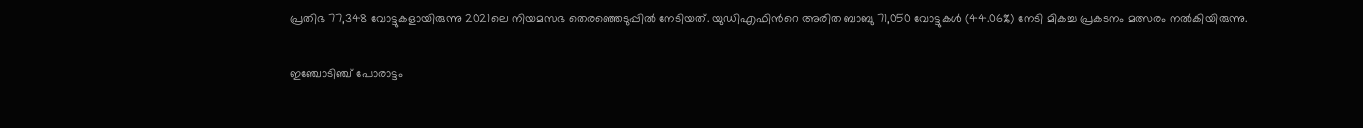പ്രതിഭ 77,348 വോട്ടുകളായിരുന്നു 2021ലെ നിയമസഭ തെരഞ്ഞെടുപ്പിൽ നേടിയത്. യുഡിഎഫിന്‍റെ അരിത ബാബു 71,050 വോട്ടുകൾ (44.06%) നേടി മികച്ച പ്രകടനം മത്സരം നൽകിയിരുന്നു.

ഇഞ്ചോടിഞ്ച് പോരാട്ടം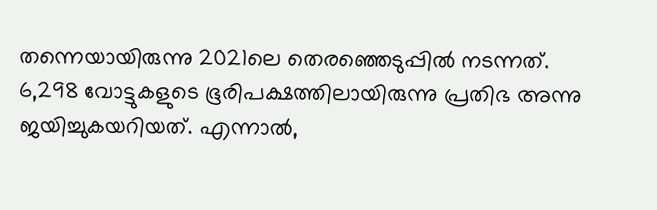തന്നെയായിരുന്നു 2021ലെ തെരഞ്ഞെടുപ്പിൽ നടന്നത്. 6,298 വോട്ടുകളുടെ ഭൂരിപക്ഷത്തിലായിരുന്നു പ്രതിഭ അന്നു ജയിച്ചുകയറിയത്. എന്നാല്‍,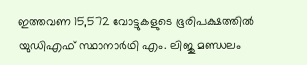ഇത്തവണ 15,572 വോട്ടുകളുടെ ഭൂരിപക്ഷത്തിൽ യുഡിഎഫ് സ്ഥാനാർഥി എം. ലിജു മണ്ഡലം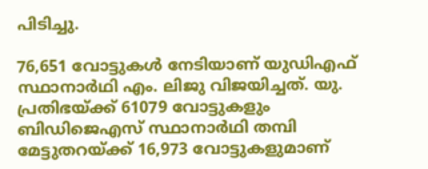പിടിച്ചു.

76,651 വോട്ടുകൾ നേടിയാണ് യുഡിഎഫ് സ്ഥാനാർഥി എം. ലിജു വിജയിച്ചത്. യു. പ്രതിഭയ്ക്ക് 61079 വോട്ടുകളും ബിഡിജെഎസ് സ്ഥാനാർഥി തമ്പി മേട്ടുതറയ്ക്ക് 16,973 വോട്ടുകളുമാണ്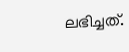ലഭിച്ചത്.